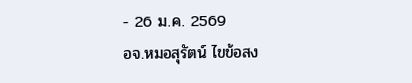- 26 ม.ค. 2569
อจ.หมอสุรัตน์ ไขข้อสง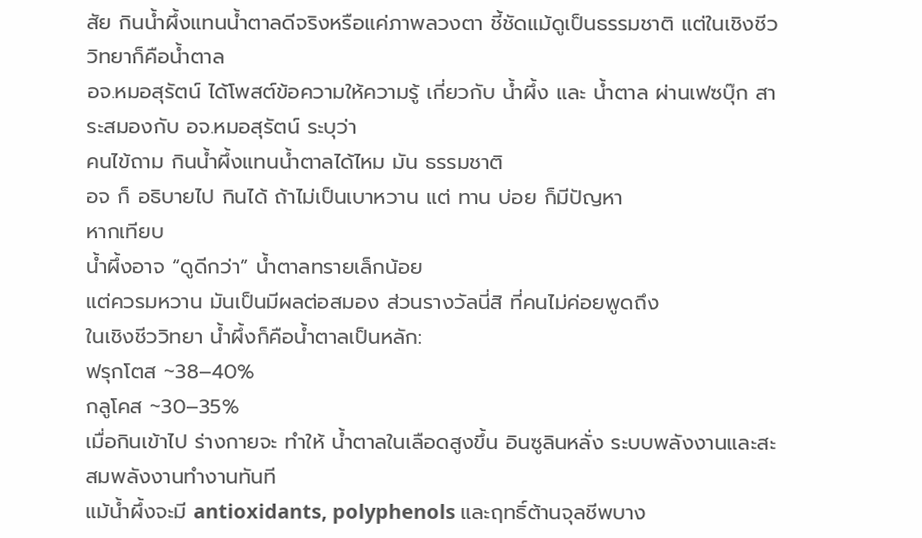สัย กินน้ำผึ้งแทนน้ำตาลดีจริงหรือแค่ภาพลวงตา ชี้ชัดแม้ดูเป็นธรรมชาติ แต่ในเชิงชีววิทยาก็คือน้ำตาล
อจ.หมอสุรัตน์ ได้โพสต์ข้อความให้ความรู้ เกี่ยวกับ น้ำผึ้ง และ น้ำตาล ผ่านเฟซบุ๊ก สาระสมองกับ อจ.หมอสุรัตน์ ระบุว่า
คนไข้ถาม กินน้ำผึ้งแทนน้ำตาลได้ไหม มัน ธรรมชาติ
อจ ก็ อธิบายไป กินได้ ถ้าไม่เป็นเบาหวาน แต่ ทาน บ่อย ก็มีปัญหา
หากเทียบ
น้ำผึ้งอาจ “ดูดีกว่า” น้ำตาลทรายเล็กน้อย
แต่ควรมหวาน มันเป็นมีผลต่อสมอง ส่วนรางวัลนี่สิ ที่คนไม่ค่อยพูดถึง
ในเชิงชีววิทยา น้ำผึ้งก็คือน้ำตาลเป็นหลัก:
ฟรุกโตส ~38–40%
กลูโคส ~30–35%
เมื่อกินเข้าไป ร่างกายจะ ทำให้ น้ำตาลในเลือดสูงขึ้น อินซูลินหลั่ง ระบบพลังงานและสะสมพลังงานทำงานทันที
แม้น้ำผึ้งจะมี antioxidants, polyphenols และฤทธิ์ต้านจุลชีพบาง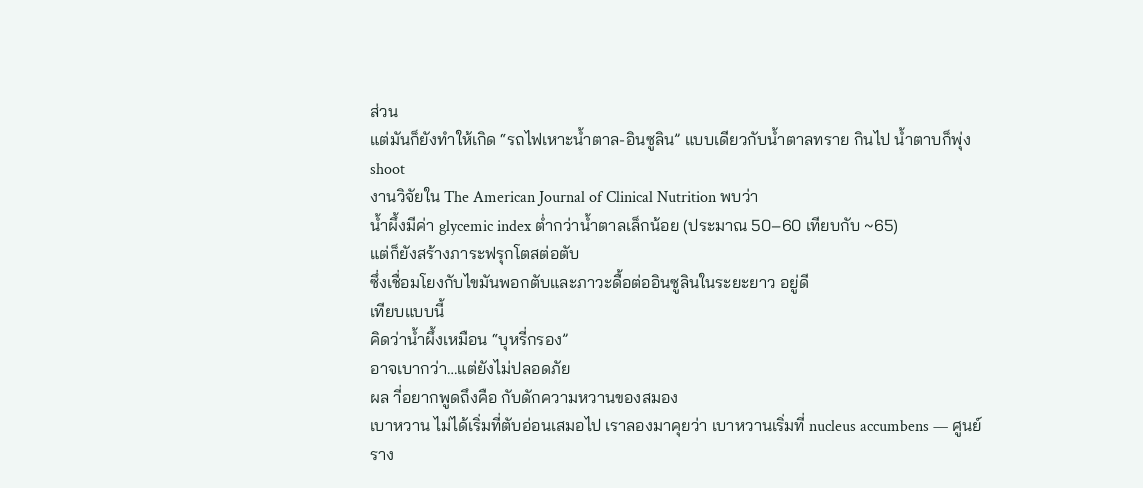ส่วน
แต่มันก็ยังทำให้เกิด “รถไฟเหาะน้ำตาล-อินซูลิน” แบบเดียวกับน้ำตาลทราย กินไป น้ำตาบก็พุ่ง shoot
งานวิจัยใน The American Journal of Clinical Nutrition พบว่า
น้ำผึ้งมีค่า glycemic index ต่ำกว่าน้ำตาลเล็กน้อย (ประมาณ 50–60 เทียบกับ ~65)
แต่ก็ยังสร้างภาระฟรุกโตสต่อตับ
ซึ่งเชื่อมโยงกับไขมันพอกตับและภาวะดื้อต่ออินซูลินในระยะยาว อยู่ดี
เทียบแบบนี้
คิดว่าน้ำผึ้งเหมือน “บุหรี่กรอง”
อาจเบากว่า…แต่ยังไม่ปลอดภัย
ผล าี่อยากพูดถึงคือ กับดักความหวานของสมอง
เบาหวาน ไม่ได้เริ่มที่ตับอ่อนเสมอไป เราลองมาคุยว่า เบาหวานเริ่มที่ nucleus accumbens — ศูนย์ราง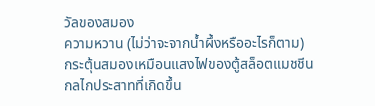วัลของสมอง
ความหวาน (ไม่ว่าจะจากน้ำผึ้งหรืออะไรก็ตาม)
กระตุ้นสมองเหมือนแสงไฟของตู้สล็อตแมชชีน
กลไกประสาทที่เกิดขึ้น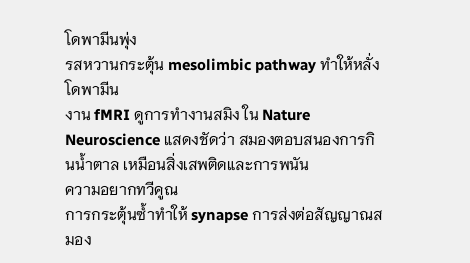โดพามีนพุ่ง
รสหวานกระตุ้น mesolimbic pathway ทำให้หลั่งโดพามีน
งาน fMRI ดูการทำงานสมิง ใน Nature Neuroscience แสดงชัดว่า สมองตอบสนองการกินน้ำตาล เหมือนสิ่งเสพติดและการพนัน
ความอยากทวีคูณ
การกระตุ้นซ้ำทำให้ synapse การส่งต่อสัญญาณสมอง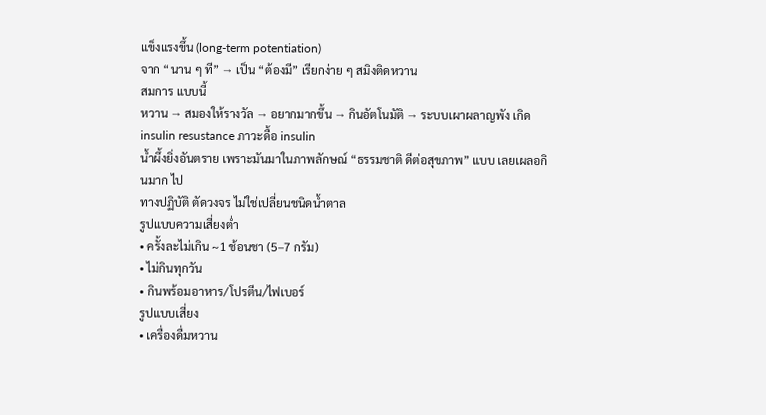แข็งแรงขึ้น (long-term potentiation)
จาก “นาน ๆ ที” → เป็น “ต้องมี” เรียกง่าย ๆ สมิงติดหวาน
สมการ แบบนี้
หวาน → สมองให้รางวัล → อยากมากขึ้น → กินอัตโนมัติ → ระบบเผาผลาญพัง เกิด insulin resustance ภาวะดื้อ insulin
น้ำผึ้งยิ่งอันตราย เพราะมันมาในภาพลักษณ์ “ธรรมชาติ ดีต่อสุขภาพ” แบบ เลยเผลอกินมาก ไป
ทางปฏิบัติ ตัดวงจร ไม่ใช่เปลี่ยนชนิดน้ำตาล
รูปแบบความเสี่ยงต่ำ
• ครั้งละไม่เกิน ~1 ช้อนชา (5–7 กรัม)
• ไม่กินทุกวัน
• กินพร้อมอาหาร/โปรตีน/ไฟเบอร์
รูปแบบเสี่ยง
• เครื่องดื่มหวาน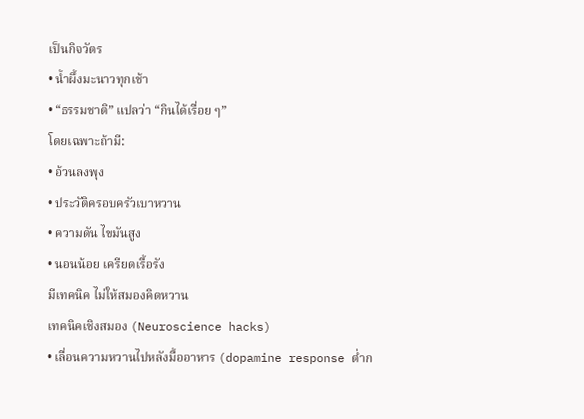เป็นกิจวัตร
• น้ำผึ้งมะนาวทุกเช้า
• “ธรรมชาติ” แปลว่า “กินได้เรื่อย ๆ”
โดยเฉพาะถ้ามี:
• อ้วนลงพุง
• ประวัติครอบครัวเบาหวาน
• ความดัน ไขมันสูง
• นอนน้อย เครียดเรื้อรัง
มีเทคนิค ไม่ให้สมองคิดหวาน
เทคนิคเชิงสมอง (Neuroscience hacks)
• เลื่อนความหวานไปหลังมื้ออาหาร (dopamine response ต่ำก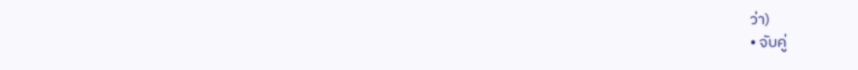ว่า)
• จับคู่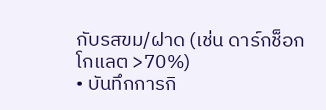กับรสขม/ฝาด (เช่น ดาร์กช็อกโกแลต >70%)
• บันทึกการกิ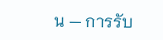น — การรับ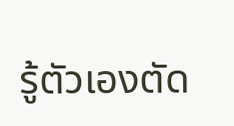รู้ตัวเองตัด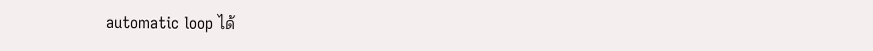automatic loop ได้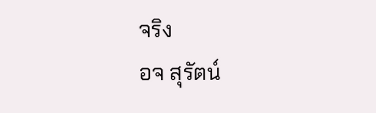จริง
อจ สุรัตน์